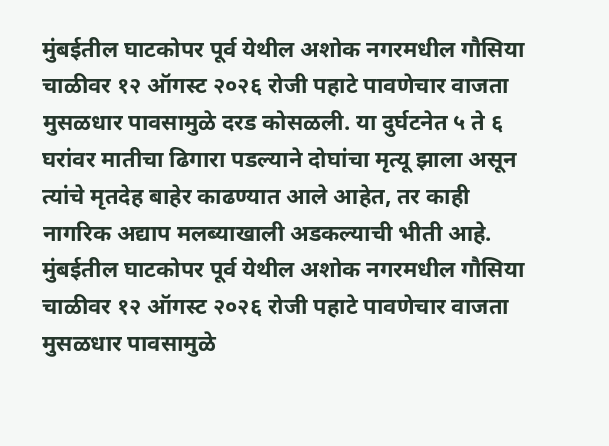मुंबईतील घाटकोपर पूर्व येथील अशोक नगरमधील गौसिया चाळीवर १२ ऑगस्ट २०२६ रोजी पहाटे पावणेचार वाजता मुसळधार पावसामुळे दरड कोसळली. या दुर्घटनेत ५ ते ६ घरांवर मातीचा ढिगारा पडल्याने दोघांचा मृत्यू झाला असून त्यांचे मृतदेह बाहेर काढण्यात आले आहेत, तर काही नागरिक अद्याप मलब्याखाली अडकल्याची भीती आहे.
मुंबईतील घाटकोपर पूर्व येथील अशोक नगरमधील गौसिया चाळीवर १२ ऑगस्ट २०२६ रोजी पहाटे पावणेचार वाजता मुसळधार पावसामुळे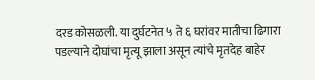दरड कोसळली. या दुर्घटनेत ५ ते ६ घरांवर मातीचा ढिगारा पडल्याने दोघांचा मृत्यू झाला असून त्यांचे मृतदेह बाहेर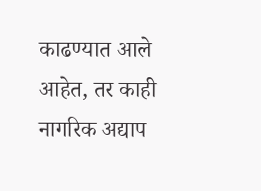काढण्यात आले आहेत, तर काही नागरिक अद्याप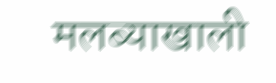मलब्याखाली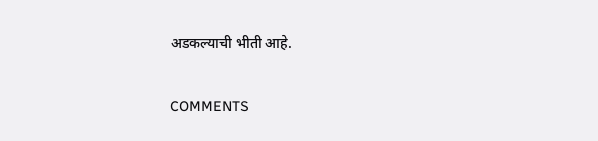अडकल्याची भीती आहे.

COMMENTS